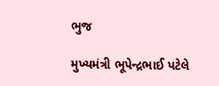ભુજ

મુખ્યમંત્રી ભૂપેન્દ્રભાઈ પટેલે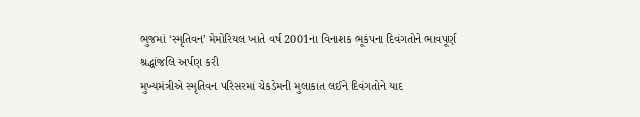ભુજમાં ‘સ્મૃતિવન’ મેમોરિયલ ખાતે વર્ષ 2001ના વિનાશક ભૂકંપના દિવંગતોને ભાવપૂર્ણ શ્રદ્ધાંજલિ અર્પણ કરી
મુખ્યમંત્રીએ સ્મૃતિવન પરિસરમાં ચેકડેમની મુલાકાત લઈને દિવંગતોને યાદ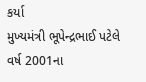કર્યા
મુખ્યમંત્રી ભૂપેન્દ્રભાઈ પટેલે વર્ષ 2001ના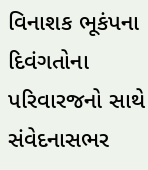વિનાશક ભૂકંપના દિવંગતોના પરિવારજનો સાથે સંવેદનાસભર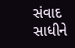સંવાદ સાધીને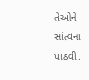તેઓને સાંત્વના પાઠવી.